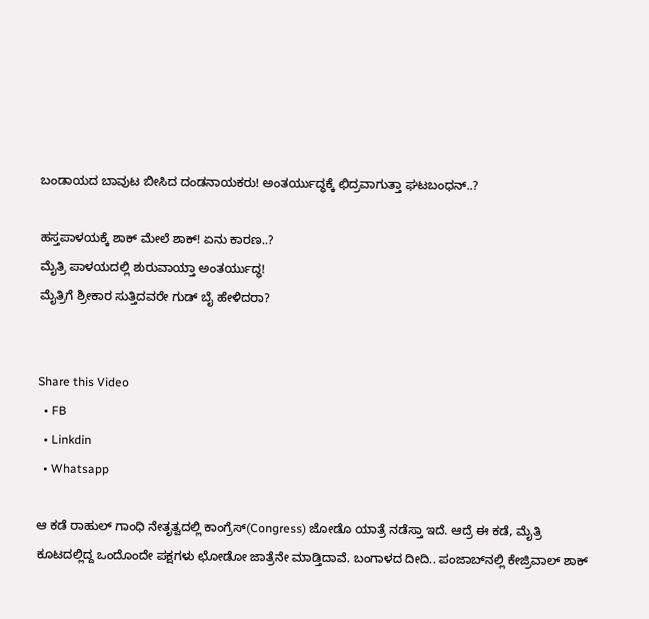ಬಂಡಾಯದ ಬಾವುಟ ಬೀಸಿದ ದಂಡನಾಯಕರು! ಅಂತರ್ಯುದ್ಧಕ್ಕೆ ಛಿದ್ರವಾಗುತ್ತಾ ಘಟಬಂಧನ್..?

ಹಸ್ತಪಾಳಯಕ್ಕೆ ಶಾಕ್ ಮೇಲೆ ಶಾಕ್! ಏನು ಕಾರಣ..?
ಮೈತ್ರಿ ಪಾಳಯದಲ್ಲಿ ಶುರುವಾಯ್ತಾ ಅಂತರ್ಯುದ್ಧ!
ಮೈತ್ರಿಗೆ ಶ್ರೀಕಾರ ಸುತ್ತಿದವರೇ ಗುಡ್ ಬೈ ಹೇಳಿದರಾ?


Share this Video
  • FB
  • Linkdin
  • Whatsapp

ಆ ಕಡೆ ರಾಹುಲ್ ಗಾಂಧಿ ನೇತೃತ್ವದಲ್ಲಿ ಕಾಂಗ್ರೆಸ್(Congress) ಜೋಡೊ ಯಾತ್ರೆ ನಡೆಸ್ತಾ ಇದೆ. ಆದ್ರೆ ಈ ಕಡೆ, ಮೈತ್ರಿ ಕೂಟದಲ್ಲಿದ್ದ ಒಂದೊಂದೇ ಪಕ್ಷಗಳು ಛೋಡೋ ಜಾತ್ರೆನೇ ಮಾಡ್ತಿದಾವೆ. ಬಂಗಾಳದ ದೀದಿ.. ಪಂಜಾಬ್‌ನಲ್ಲಿ ಕೇಜ್ರಿವಾಲ್ ಶಾಕ್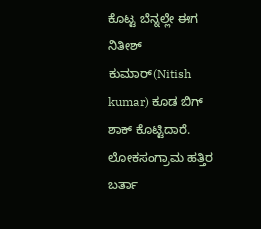ಕೊಟ್ಟ ಬೆನ್ನಲ್ಲೇ ಈಗ ನಿತೀಶ್ ಕುಮಾರ್(Nitish kumar) ಕೂಡ ಬಿಗ್ ಶಾಕ್ ಕೊಟ್ಟಿದಾರೆ. ಲೋಕಸಂಗ್ರಾಮ ಹತ್ತಿರ ಬರ್ತಾ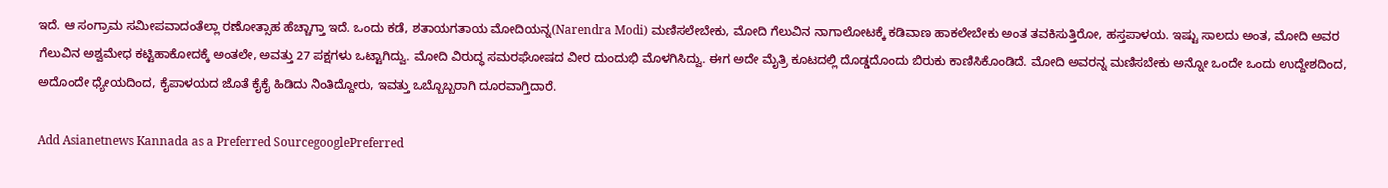ಇದೆ. ಆ ಸಂಗ್ರಾಮ ಸಮೀಪವಾದಂತೆಲ್ಲಾ ರಣೋತ್ಸಾಹ ಹೆಚ್ಚಾಗ್ತಾ ಇದೆ. ಒಂದು ಕಡೆ, ಶತಾಯಗತಾಯ ಮೋದಿಯನ್ನ(Narendra Modi) ಮಣಿಸಲೇಬೇಕು, ಮೋದಿ ಗೆಲುವಿನ ನಾಗಾಲೋಟಕ್ಕೆ ಕಡಿವಾಣ ಹಾಕಲೇಬೇಕು ಅಂತ ತವಕಿಸುತ್ತಿರೋ, ಹಸ್ತಪಾಳಯ. ಇಷ್ಟು ಸಾಲದು ಅಂತ, ಮೋದಿ ಅವರ ಗೆಲುವಿನ ಅಶ್ವಮೇಧ ಕಟ್ಟಿಹಾಕೋದಕ್ಕೆ ಅಂತಲೇ, ಅವತ್ತು 27 ಪಕ್ಷಗಳು ಒಟ್ಟಾಗಿದ್ವು. ಮೋದಿ ವಿರುದ್ಧ ಸಮರಘೋಷದ ವೀರ ದುಂದುಭಿ ಮೊಳಗಿಸಿದ್ವು. ಈಗ ಅದೇ ಮೈತ್ರಿ ಕೂಟದಲ್ಲಿ ದೊಡ್ಡದೊಂದು ಬಿರುಕು ಕಾಣಿಸಿಕೊಂಡಿದೆ. ಮೋದಿ ಅವರನ್ನ ಮಣಿಸಬೇಕು ಅನ್ನೋ ಒಂದೇ ಒಂದು ಉದ್ದೇಶದಿಂದ, ಅದೊಂದೇ ಧ್ಯೇಯದಿಂದ, ಕೈಪಾಳಯದ ಜೊತೆ ಕೈಕೈ ಹಿಡಿದು ನಿಂತಿದ್ದೋರು, ಇವತ್ತು ಒಬ್ಬೊಬ್ಬರಾಗಿ ದೂರವಾಗ್ತಿದಾರೆ.

Add Asianetnews Kannada as a Preferred SourcegooglePreferred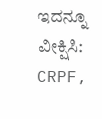ಇದನ್ನೂ ವೀಕ್ಷಿಸಿ: CRPF,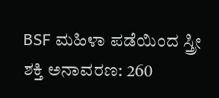BSF ಮಹಿಳಾ ಪಡೆಯಿಂದ ಸ್ತ್ರೀ ಶಕ್ತಿ ಅನಾವರಣ: 260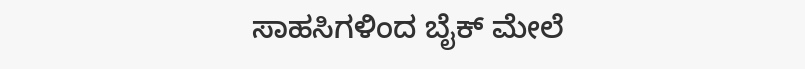ಸಾಹಸಿಗಳಿಂದ ಬೈಕ್‌ ಮೇಲೆ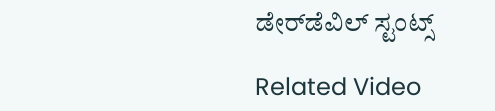ಡೇರ್‌ಡೆವಿಲ್‌ ಸ್ಟಂಟ್ಸ್‌

Related Video